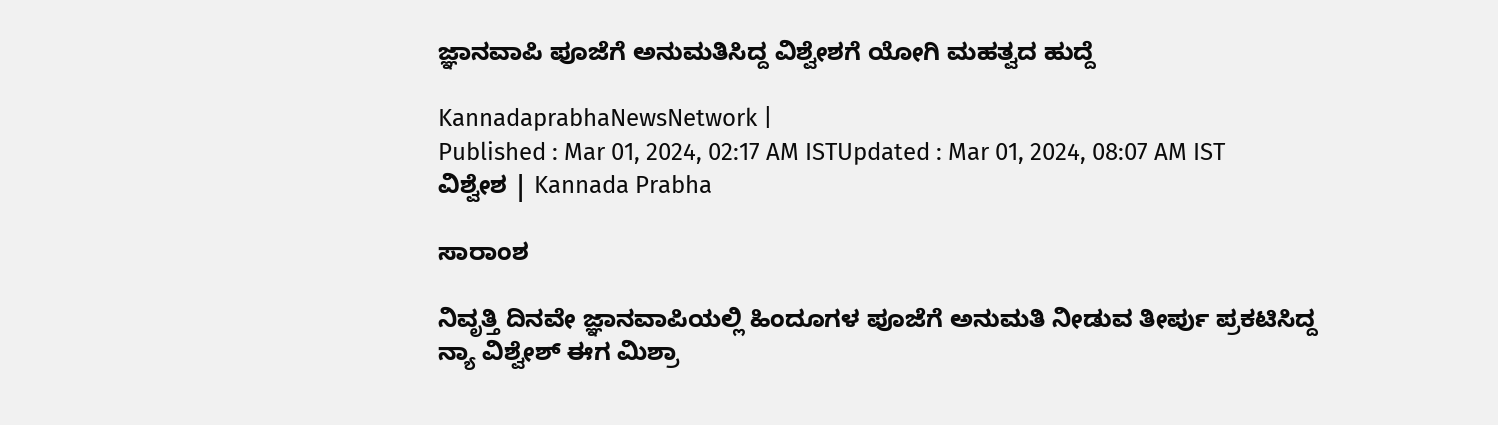ಜ್ಞಾನವಾಪಿ ಪೂಜೆಗೆ ಅನುಮತಿಸಿದ್ದ ವಿಶ್ವೇಶಗೆ ಯೋಗಿ ಮಹತ್ವದ ಹುದ್ದೆ

KannadaprabhaNewsNetwork |
Published : Mar 01, 2024, 02:17 AM ISTUpdated : Mar 01, 2024, 08:07 AM IST
ವಿಶ್ವೇಶ | Kannada Prabha

ಸಾರಾಂಶ

ನಿವೃತ್ತಿ ದಿನವೇ ಜ್ಞಾನವಾಪಿಯಲ್ಲಿ ಹಿಂದೂಗಳ ಪೂಜೆಗೆ ಅನುಮತಿ ನೀಡುವ ತೀರ್ಪು ಪ್ರಕಟಿಸಿದ್ದ ನ್ಯಾ ವಿಶ್ವೇಶ್‌ ಈಗ ಮಿಶ್ರಾ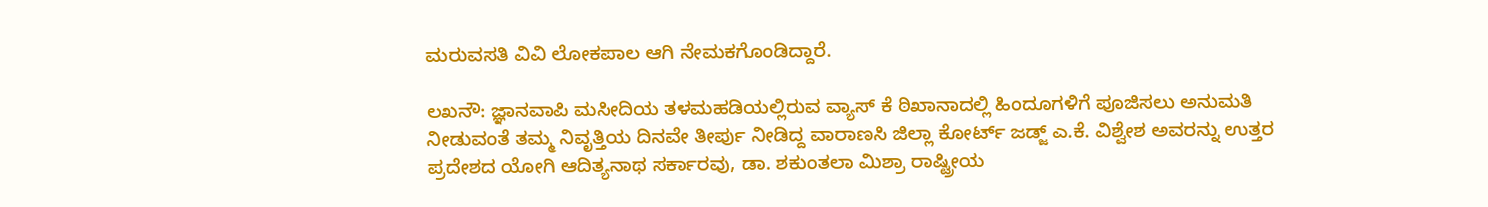ಮರುವಸತಿ ವಿವಿ ಲೋಕಪಾಲ ಆಗಿ ನೇಮಕಗೊಂಡಿದ್ದಾರೆ.

ಲಖನೌ: ಜ್ಞಾನವಾಪಿ ಮಸೀದಿಯ ತಳಮಹಡಿಯಲ್ಲಿರುವ ವ್ಯಾಸ್‌ ಕೆ ಠಿಖಾನಾದಲ್ಲಿ ಹಿಂದೂಗಳಿಗೆ ಪೂಜಿಸಲು ಅನುಮತಿ ನೀಡುವಂತೆ ತಮ್ಮ ನಿವೃತ್ತಿಯ ದಿನವೇ ತೀರ್ಪು ನೀಡಿದ್ದ ವಾರಾಣಸಿ ಜಿಲ್ಲಾ ಕೋರ್ಟ್‌ ಜಡ್ಜ್‌ ಎ.ಕೆ. ವಿಶ್ವೇಶ ಅವರನ್ನು ಉತ್ತರ ಪ್ರದೇಶದ ಯೋಗಿ ಆದಿತ್ಯನಾಥ ಸರ್ಕಾರವು, ಡಾ. ಶಕುಂತಲಾ ಮಿಶ್ರಾ ರಾಷ್ಟ್ರೀಯ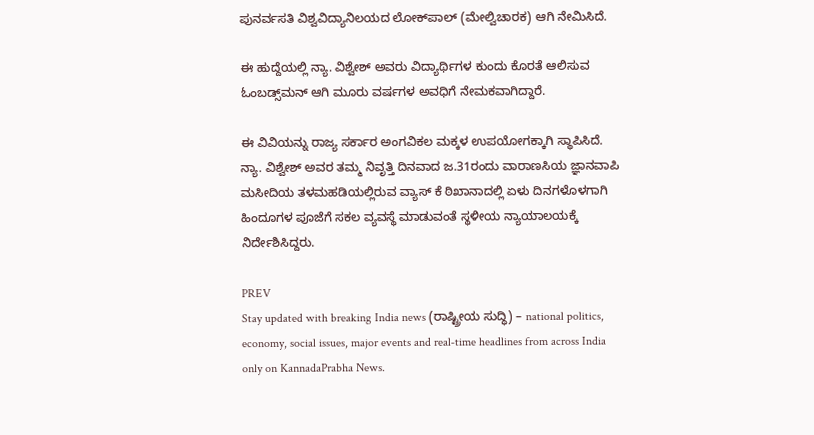ಪುನರ್ವಸತಿ ವಿಶ್ವವಿದ್ಯಾನಿಲಯದ ಲೋಕ್‌ಪಾಲ್‌ (ಮೇಲ್ವಿಚಾರಕ) ಆಗಿ ನೇಮಿಸಿದೆ.

ಈ ಹುದ್ದೆಯಲ್ಲಿ ನ್ಯಾ. ವಿಶ್ವೇಶ್‌ ಅವರು ವಿದ್ಯಾರ್ಥಿಗಳ ಕುಂದು ಕೊರತೆ ಆಲಿಸುವ ಓಂಬಡ್ಸ್‌ಮನ್‌ ಆಗಿ ಮೂರು ವರ್ಷಗಳ ಅವಧಿಗೆ ನೇಮಕವಾಗಿದ್ದಾರೆ.

ಈ ವಿವಿಯನ್ನು ರಾಜ್ಯ ಸರ್ಕಾರ ಅಂಗವಿಕಲ ಮಕ್ಕಳ ಉಪಯೋಗಕ್ಕಾಗಿ ಸ್ಥಾಪಿಸಿದೆ. ನ್ಯಾ. ವಿಶ್ವೇಶ್‌ ಅವರ ತಮ್ಮ ನಿವೃತ್ತಿ ದಿನವಾದ ಜ.31ರಂದು ವಾರಾಣಸಿಯ ಜ್ಞಾನವಾಪಿ ಮಸೀದಿಯ ತಳಮಹಡಿಯಲ್ಲಿರುವ ವ್ಯಾಸ್‌ ಕೆ ಠಿಖಾನಾದಲ್ಲಿ ಏಳು ದಿನಗಳೊಳಗಾಗಿ ಹಿಂದೂಗಳ ಪೂಜೆಗೆ ಸಕಲ ವ್ಯವಸ್ಥೆ ಮಾಡುವಂತೆ ಸ್ಥಳೀಯ ನ್ಯಾಯಾಲಯಕ್ಕೆ ನಿರ್ದೇಶಿಸಿದ್ದರು.

PREV
Stay updated with breaking India news (ರಾಷ್ಟ್ರೀಯ ಸುದ್ಧಿ) – national politics, economy, social issues, major events and real‑time headlines from across India only on KannadaPrabha News.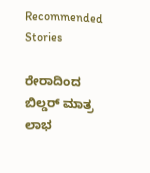Recommended Stories

ರೇರಾದಿಂದ ಬಿಲ್ಡರ್‌ ಮಾತ್ರ ಲಾಭ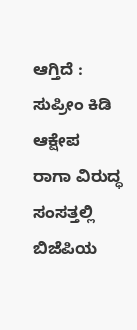ಆಗ್ತಿದೆ : ಸುಪ್ರೀಂ ಕಿಡಿ ಆಕ್ಷೇಪ
ರಾಗಾ ವಿರುದ್ಧ ಸಂಸತ್ತಲ್ಲಿ ಬಿಜೆಪಿಯ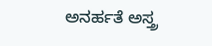ಅನರ್ಹತೆ ಅಸ್ತ್ರ